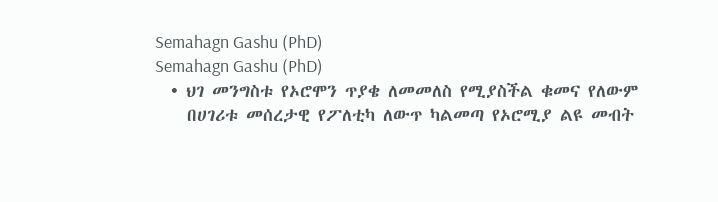Semahagn Gashu (PhD)
Semahagn Gashu (PhD)
  • ህገ መንግስቱ የኦሮሞን ጥያቄ ለመመለስ የሚያስችል ቁመና የለውም
    በሀገሪቱ መሰረታዊ የፖለቲካ ለውጥ ካልመጣ የኦሮሚያ ልዩ መብት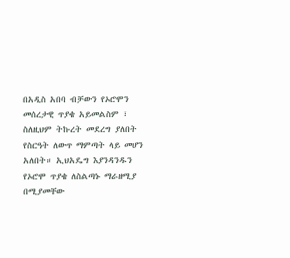በአዲስ አበባ ብቻውን የኦሮሞን መሰረታዊ ጥያቄ አይመልስም ፣ ስለዚህም ትኩረት መደረግ ያለበት የስርዓት ለውጥ ማምጣት ላይ መሆን አለበት። ኢህአዴግ እያንዳንዱን የኦሮሞ ጥያቄ ለስልጣኑ ማራዘሚያ በሚያመቸው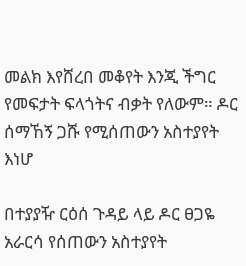መልክ እየሸረበ መቆየት እንጂ ችግር የመፍታት ፍላጎትና ብቃት የለውም። ዶር ሰማኸኝ ጋሹ የሚሰጠውን አስተያየት እነሆ

በተያያዥ ርዕሰ ጉዳይ ላይ ዶር ፀጋዬ አራርሳ የሰጠውን አስተያየት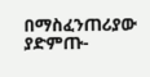በማስፈንጠሪያው ያድምጡ-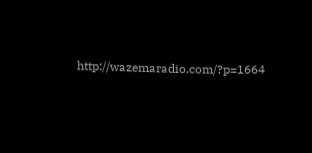http://wazemaradio.com/?p=1664